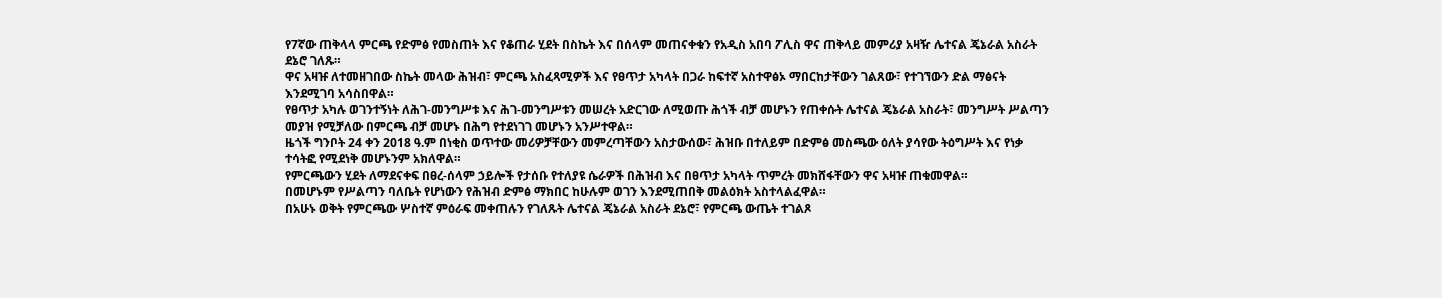የ7ኛው ጠቅላላ ምርጫ የድምፅ የመስጠት እና የቆጠራ ሂደት በስኬት እና በሰላም መጠናቀቁን የአዲስ አበባ ፖሊስ ዋና ጠቅላይ መምሪያ አዛዥ ሌተናል ጄኔራል አስራት ደኔሮ ገለጹ።
ዋና አዛዡ ለተመዘገበው ስኬት መላው ሕዝብ፣ ምርጫ አስፈጻሚዎች እና የፀጥታ አካላት በጋራ ከፍተኛ አስተዋፅኦ ማበርከታቸውን ገልጸው፣ የተገኘውን ድል ማፅናት እንደሚገባ አሳስበዋል።
የፀጥታ አካሉ ወገንተኝነት ለሕገ-መንግሥቱ እና ሕገ-መንግሥቱን መሠረት አድርገው ለሚወጡ ሕጎች ብቻ መሆኑን የጠቀሱት ሌተናል ጄኔራል አስራት፣ መንግሥት ሥልጣን መያዝ የሚቻለው በምርጫ ብቻ መሆኑ በሕግ የተደነገገ መሆኑን አንሥተዋል።
ዜጎች ግንቦት 24 ቀን 2018 ዓ.ም በነቂስ ወጥተው መሪዎቻቸውን መምረጣቸውን አስታውሰው፣ ሕዝቡ በተለይም በድምፅ መስጫው ዕለት ያሳየው ትዕግሥት እና የነቃ ተሳትፎ የሚደነቅ መሆኑንም አክለዋል።
የምርጫውን ሂደት ለማደናቀፍ በፀረ-ሰላም ኃይሎች የታሰቡ የተለያዩ ሴራዎች በሕዝብ እና በፀጥታ አካላት ጥምረት መክሸፋቸውን ዋና አዛዡ ጠቁመዋል።
በመሆኑም የሥልጣን ባለቤት የሆነውን የሕዝብ ድምፅ ማክበር ከሁሉም ወገን እንደሚጠበቅ መልዕክት አስተላልፈዋል።
በአሁኑ ወቅት የምርጫው ሦስተኛ ምዕራፍ መቀጠሉን የገለጹት ሌተናል ጄኔራል አስራት ደኔሮ፣ የምርጫ ውጤት ተገልጾ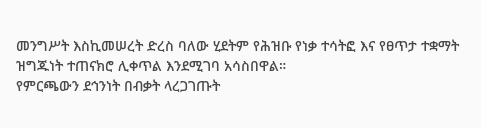መንግሥት እስኪመሠረት ድረስ ባለው ሂደትም የሕዝቡ የነቃ ተሳትፎ እና የፀጥታ ተቋማት ዝግጁነት ተጠናክሮ ሊቀጥል እንደሚገባ አሳስበዋል።
የምርጫውን ደኅንነት በብቃት ላረጋገጡት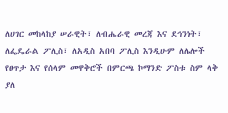ለሀገር መከላከያ ሠራዊት፣ ለብሔራዊ መረጃ እና ደኅንነት፣ ለፌዴራል ፖሊስ፣ ለአዲስ አበባ ፖሊስ እንዲሁም ለሌሎች የፀጥታ እና የሰላም መዋቅሮች በምርጫ ኮማንድ ፖስቱ ስም ላቅ ያለ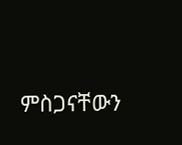ምስጋናቸውን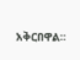አቅርበዋል።